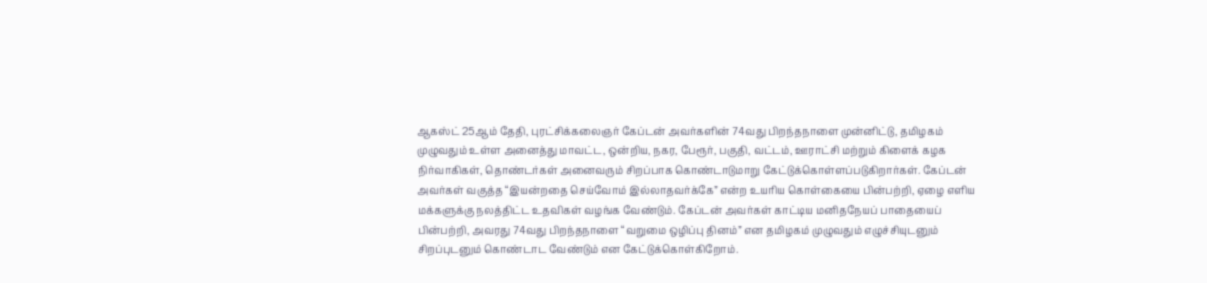ஆகஸ்ட் 25ஆம் தேதி, புரட்சிக்கலைஞர் கேப்டன் அவர்களின் 74வது பிறந்தநாளை முன்னிட்டு, தமிழகம் முழுவதும் உள்ள அனைத்து மாவட்ட, ஒன்றிய, நகர, பேரூர், பகுதி, வட்டம், ஊராட்சி மற்றும் கிளைக் கழக நிர்வாகிகள், தொண்டர்கள் அனைவரும் சிறப்பாக கொண்டாடுமாறு கேட்டுக்கொள்ளப்படுகிறார்கள். கேப்டன் அவர்கள் வகுத்த “இயன்றதை செய்வோம் இல்லாதவர்க்கே” என்ற உயரிய கொள்கையை பின்பற்றி, ஏழை எளிய மக்களுக்கு நலத்திட்ட உதவிகள் வழங்க வேண்டும். கேப்டன் அவர்கள் காட்டிய மனிதநேயப் பாதையைப் பின்பற்றி, அவரது 74வது பிறந்தநாளை “வறுமை ஒழிப்பு தினம்” என தமிழகம் முழுவதும் எழுச்சியுடனும் சிறப்புடனும் கொண்டாட வேண்டும் என கேட்டுக்கொள்கிறோம்.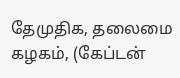தேமுதிக, தலைமை கழகம், (கேப்டன்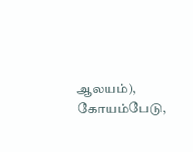ஆலயம்), கோயம்பேடு,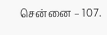சென்னை – 107.